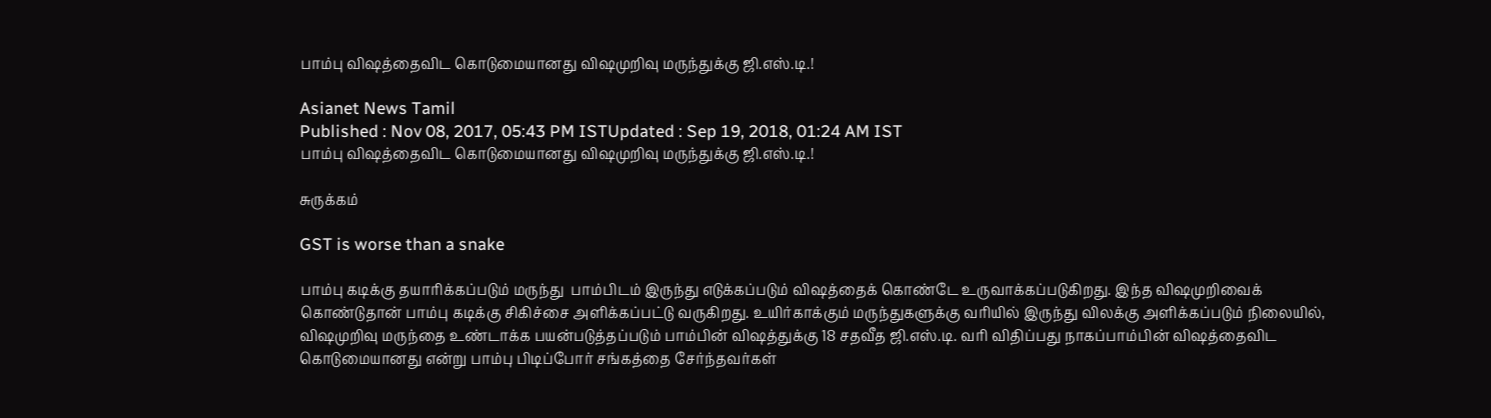பாம்பு விஷத்தைவிட கொடுமையானது விஷமுறிவு மருந்துக்கு ஜி.எஸ்.டி.!

Asianet News Tamil
Published : Nov 08, 2017, 05:43 PM ISTUpdated : Sep 19, 2018, 01:24 AM IST
பாம்பு விஷத்தைவிட கொடுமையானது விஷமுறிவு மருந்துக்கு ஜி.எஸ்.டி.!

சுருக்கம்

GST is worse than a snake

பாம்பு கடிக்கு தயாரிக்கப்படும் மருந்து  பாம்பிடம் இருந்து எடுக்கப்படும் விஷத்தைக் கொண்டே உருவாக்கப்படுகிறது. இந்த விஷமுறிவைக் கொண்டுதான் பாம்பு கடிக்கு சிகிச்சை அளிக்கப்பட்டு வருகிறது. உயிர்காக்கும் மருந்துகளுக்கு வரியில் இருந்து விலக்கு அளிக்கப்படும் நிலையில், விஷமுறிவு மருந்தை உண்டாக்க பயன்படுத்தப்படும் பாம்பின் விஷத்துக்கு 18 சதவீத ஜி.எஸ்.டி. வரி விதிப்பது நாகப்பாம்பின் விஷத்தைவிட கொடுமையானது என்று பாம்பு பிடிப்போர் சங்கத்தை சேர்ந்தவர்கள்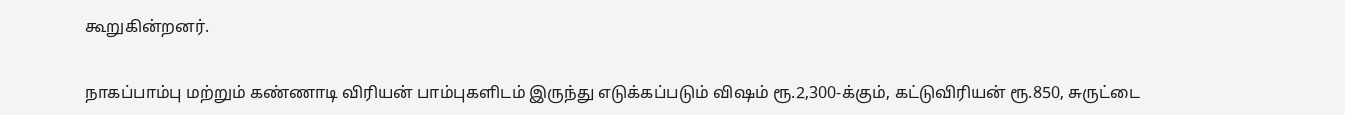கூறுகின்றனர்.

நாகப்பாம்பு மற்றும் கண்ணாடி விரியன் பாம்புகளிடம் இருந்து எடுக்கப்படும் விஷம் ரூ.2,300-க்கும், கட்டுவிரியன் ரூ.850, சுருட்டை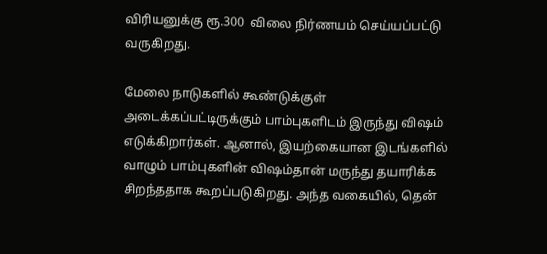விரியனுக்கு ரூ.300  விலை நிர்ணயம் செய்யப்பட்டு வருகிறது.

மேலை நாடுகளில் கூண்டுக்குள் அடைக்கப்பட்டிருக்கும் பாம்புகளிடம் இருந்து விஷம் எடுக்கிறார்கள். ஆனால், இயற்கையான இடங்களில் வாழும் பாம்புகளின் விஷம்தான் மருந்து தயாரிக்க சிறந்ததாக கூறப்படுகிறது. அந்த வகையில், தென்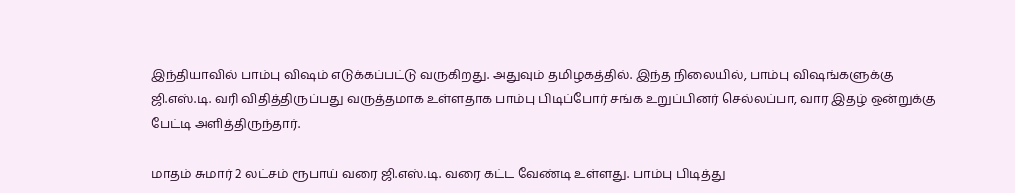இந்தியாவில் பாம்பு விஷம் எடுக்கப்பட்டு வருகிறது. அதுவும் தமிழகத்தில். இந்த நிலையில், பாம்பு விஷங்களுக்கு ஜி.எஸ்.டி. வரி விதித்திருப்பது வருத்தமாக உள்ளதாக பாம்பு பிடிப்போர் சங்க உறுப்பினர் செல்லப்பா, வார இதழ் ஒன்றுக்கு பேட்டி அளித்திருந்தார்.

மாதம் சுமார் 2 லட்சம் ரூபாய் வரை ஜி.எஸ்.டி. வரை கட்ட வேண்டி உள்ளது. பாம்பு பிடித்து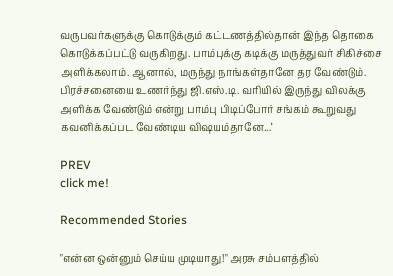வருபவர்களுக்கு கொடுக்கும் கட்டணத்தில்தான் இந்த தொகை கொடுக்கப்பட்டு வருகிறது. பாம்புக்கு கடிக்கு மருத்துவர் சிகிச்சை அளிக்கலாம். ஆனால், மருந்து நாங்கள்தானே தர வேண்டும். பிரச்சனையை உணர்ந்து ஜி.எஸ்.டி. வரியில் இருந்து விலக்கு அளிக்க வேண்டும் என்று பாம்பு பிடிப்போர் சங்கம் கூறுவது கவனிக்கப்பட வேண்டிய விஷயம்தானே...‘

PREV
click me!

Recommended Stories

"என்ன ஒன்னும் செய்ய முடியாது!" அரசு சம்பளத்தில்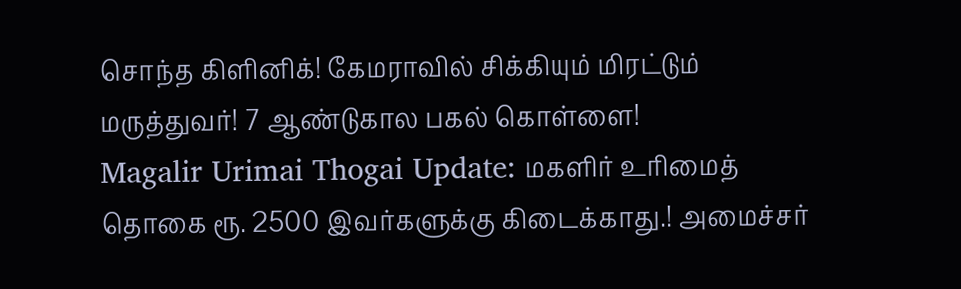சொந்த கிளினிக்! கேமராவில் சிக்கியும் மிரட்டும் மருத்துவர்! 7 ஆண்டுகால பகல் கொள்ளை!
Magalir Urimai Thogai Update: மகளிர் உரிமைத் தொகை ரூ. 2500 இவர்களுக்கு கிடைக்காது.! அமைச்சர்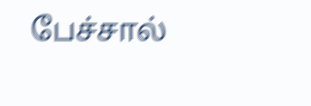பேச்சால்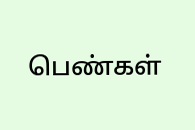பெண்கள்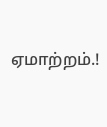ஏமாற்றம்.!